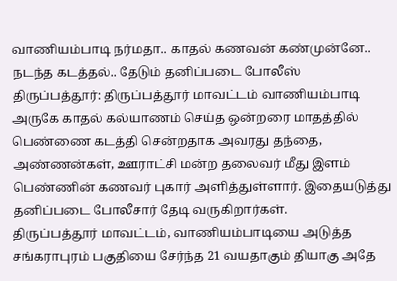வாணியம்பாடி நர்மதா.. காதல் கணவன் கண்முன்னே.. நடந்த கடத்தல்.. தேடும் தனிப்படை போலீஸ்
திருப்பத்தூர்: திருப்பத்தூர் மாவட்டம் வாணியம்பாடி அருகே காதல் கல்யாணம் செய்த ஒன்றரை மாதத்தில் பெண்ணை கடத்தி சென்றதாக அவரது தந்தை, அண்ணன்கள், ஊராட்சி மன்ற தலைவர் மீது இளம் பெண்ணின் கணவர் புகார் அளித்துள்ளார். இதையடுத்து தனிப்படை போலீசார் தேடி வருகிறார்கள்.
திருப்பத்தூர் மாவட்டம், வாணியம்பாடியை அடுத்த சங்கராபுரம் பகுதியை சேர்ந்த 21 வயதாகும் தியாகு அதே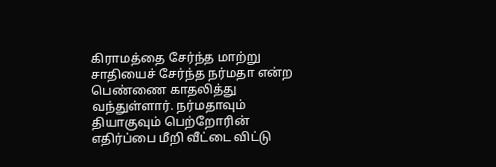கிராமத்தை சேர்ந்த மாற்று சாதியைச் சேர்ந்த நர்மதா என்ற பெண்ணை காதலித்து வந்துள்ளார். நர்மதாவும் தியாகுவும் பெற்றோரின் எதிர்ப்பை மீறி வீட்டை விட்டு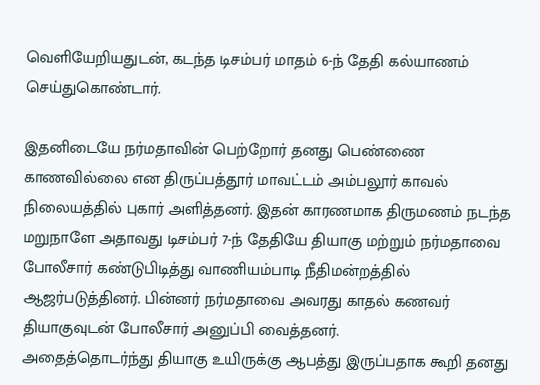வெளியேறியதுடன், கடந்த டிசம்பர் மாதம் 6-ந் தேதி கல்யாணம் செய்துகொண்டார்.

இதனிடையே நர்மதாவின் பெற்றோர் தனது பெண்ணை காணவில்லை என திருப்பத்தூர் மாவட்டம் அம்பலூர் காவல் நிலையத்தில் புகார் அளித்தனர். இதன் காரணமாக திருமணம் நடந்த மறுநாளே அதாவது டிசம்பர் 7-ந் தேதியே தியாகு மற்றும் நர்மதாவை போலீசார் கண்டுபிடித்து வாணியம்பாடி நீதிமன்றத்தில் ஆஜர்படுத்தினர். பின்னர் நர்மதாவை அவரது காதல் கணவர் தியாகுவுடன் போலீசார் அனுப்பி வைத்தனர்.
அதைத்தொடர்ந்து தியாகு உயிருக்கு ஆபத்து இருப்பதாக கூறி தனது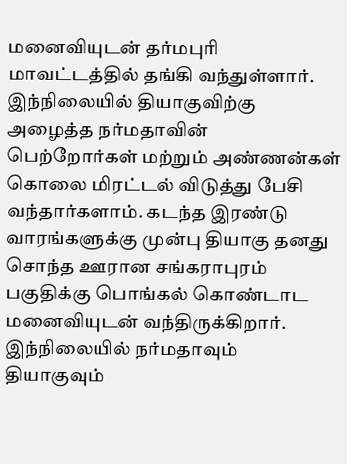மனைவியுடன் தர்மபுரி மாவட்டத்தில் தங்கி வந்துள்ளார். இந்நிலையில் தியாகுவிற்கு அழைத்த நர்மதாவின் பெற்றோர்கள் மற்றும் அண்ணன்கள் கொலை மிரட்டல் விடுத்து பேசி வந்தார்களாம். கடந்த இரண்டு வாரங்களுக்கு முன்பு தியாகு தனது சொந்த ஊரான சங்கராபுரம் பகுதிக்கு பொங்கல் கொண்டாட மனைவியுடன் வந்திருக்கிறார்.
இந்நிலையில் நர்மதாவும் தியாகுவும்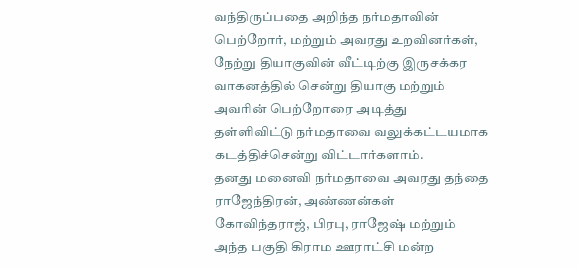வந்திருப்பதை அறிந்த நர்மதாவின் பெற்றோர், மற்றும் அவரது உறவினர்கள், நேற்று தியாகுவின் வீட்டிற்கு இருசக்கர வாகனத்தில் சென்று தியாகு மற்றும் அவரின் பெற்றோரை அடித்து தள்ளிவிட்டு நர்மதாவை வலுக்கட்டயமாக கடத்திச்சென்று விட்டார்களாம்.
தனது மனைவி நர்மதாவை அவரது தந்தை ராஜேந்திரன், அண்ணன்கள் கோவிந்தராஜ், பிரபு, ராஜேஷ் மற்றும் அந்த பகுதி கிராம ஊராட்சி மன்ற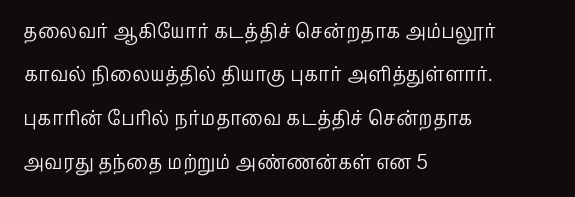தலைவர் ஆகியோர் கடத்திச் சென்றதாக அம்பலூர் காவல் நிலையத்தில் தியாகு புகார் அளித்துள்ளார். புகாரின் பேரில் நர்மதாவை கடத்திச் சென்றதாக அவரது தந்தை மற்றும் அண்ணன்கள் என 5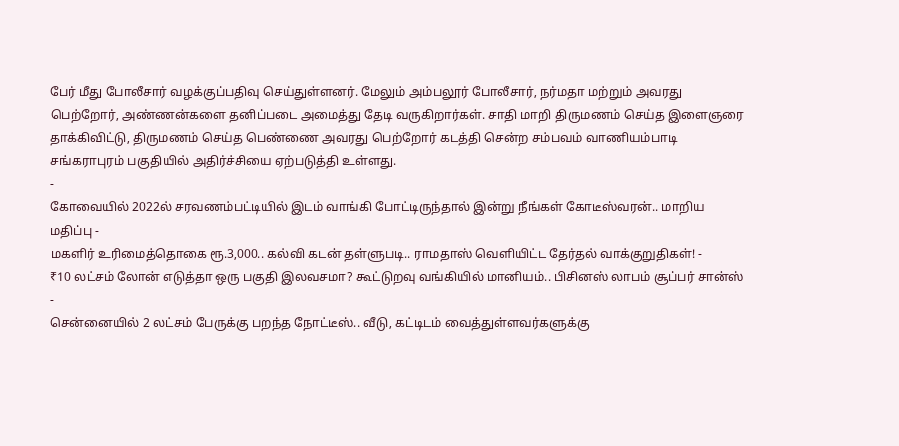பேர் மீது போலீசார் வழக்குப்பதிவு செய்துள்ளனர். மேலும் அம்பலூர் போலீசார், நர்மதா மற்றும் அவரது பெற்றோர், அண்ணன்களை தனிப்படை அமைத்து தேடி வருகிறார்கள். சாதி மாறி திருமணம் செய்த இளைஞரை தாக்கிவிட்டு, திருமணம் செய்த பெண்ணை அவரது பெற்றோர் கடத்தி சென்ற சம்பவம் வாணியம்பாடி சங்கராபுரம் பகுதியில் அதிர்ச்சியை ஏற்படுத்தி உள்ளது.
-
கோவையில் 2022ல் சரவணம்பட்டியில் இடம் வாங்கி போட்டிருந்தால் இன்று நீங்கள் கோடீஸ்வரன்.. மாறிய மதிப்பு -
மகளிர் உரிமைத்தொகை ரூ.3,000.. கல்வி கடன் தள்ளுபடி.. ராமதாஸ் வெளியிட்ட தேர்தல் வாக்குறுதிகள்! -
₹10 லட்சம் லோன் எடுத்தா ஒரு பகுதி இலவசமா? கூட்டுறவு வங்கியில் மானியம்.. பிசினஸ் லாபம் சூப்பர் சான்ஸ் -
சென்னையில் 2 லட்சம் பேருக்கு பறந்த நோட்டீஸ்.. வீடு, கட்டிடம் வைத்துள்ளவர்களுக்கு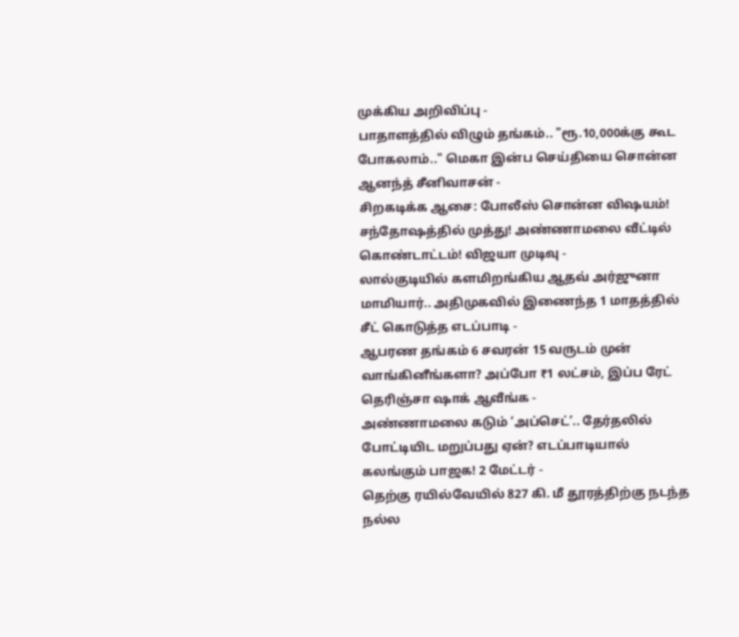முக்கிய அறிவிப்பு -
பாதாளத்தில் விழும் தங்கம்.. "ரூ.10,000க்கு கூட போகலாம்.." மெகா இன்ப செய்தியை சொன்ன ஆனந்த் சீனிவாசன் -
சிறகடிக்க ஆசை: போலீஸ் சொன்ன விஷயம்! சந்தோஷத்தில் முத்து! அண்ணாமலை வீட்டில் கொண்டாட்டம்! விஜயா முடிவு -
லால்குடியில் களமிறங்கிய ஆதவ் அர்ஜுனா மாமியார்.. அதிமுகவில் இணைந்த 1 மாதத்தில் சீட் கொடுத்த எடப்பாடி -
ஆபரண தங்கம் 6 சவரன் 15 வருடம் முன் வாங்கினீங்களா? அப்போ ₹1 லட்சம், இப்ப ரேட் தெரிஞ்சா ஷாக் ஆவீங்க -
அண்ணாமலை கடும் ‘அப்செட்’.. தேர்தலில் போட்டியிட மறுப்பது ஏன்? எடப்பாடியால் கலங்கும் பாஜக! 2 மேட்டர் -
தெற்கு ரயில்வேயில் 827 கி. மீ தூரத்திற்கு நடந்த நல்ல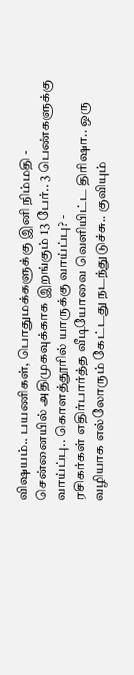விஷயம்.. பயணிகள், பொதுமக்களுக்கு இனி நிம்மதி -
சென்னையில் அதிமுகவுக்காக இறங்கும் 13 பேர்.. 3 பெண்களுக்கு வாய்ப்பு.. கொளத்தூரில் யாருக்கு வாய்ப்பு? -
ரசிகர்கள் எதிர்பார்த்த வீடியோவை வெளியிட்ட திரிஷா.. ஒரு வழியாக எல்லோரும் கேட்டது நடந்துடுச்சு.. குவியும்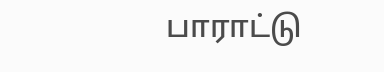பாராட்டு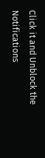Click it and Unblock the Notifications